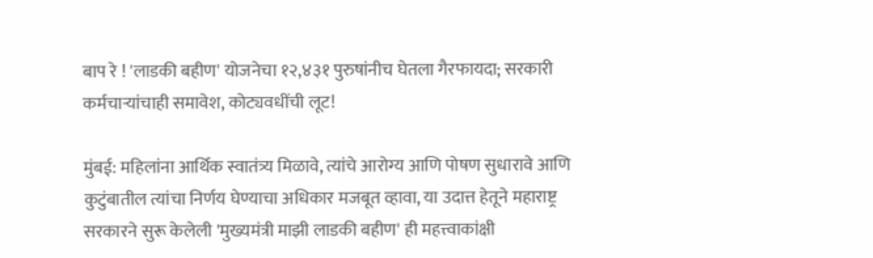बाप रे ! 'लाडकी बहीण' योजनेचा १२,४३१ पुरुषांनीच घेतला गैरफायदा; सरकारी कर्मचाऱ्यांचाही समावेश, कोट्यवधींची लूट!

मुंबई: महिलांना आर्थिक स्वातंत्र्य मिळावे, त्यांचे आरोग्य आणि पोषण सुधारावे आणि कुटुंबातील त्यांचा निर्णय घेण्याचा अधिकार मजबूत व्हावा, या उदात्त हेतूने महाराष्ट्र सरकारने सुरू केलेली 'मुख्यमंत्री माझी लाडकी बहीण' ही महत्त्वाकांक्षी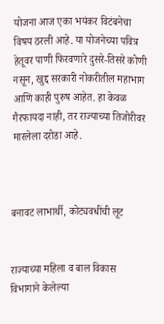योजना आज एका भयंकर विटंबनेचा विषय ठरली आहे. या योजनेच्या पवित्र हेतूवर पाणी फिरवणारे दुसरे-तिसरे कोणी नसून, खुद्द सरकारी नोकरीतील महाभाग आणि काही पुरुष आहेत. हा केवळ गैरफायदा नाही, तर राज्याच्या तिजोरीवर मारलेला दरोडा आहे.



बनावट लाभार्थी, कोट्यवधींची लूट


राज्याच्या महिला व बाल विकास विभागाने केलेल्या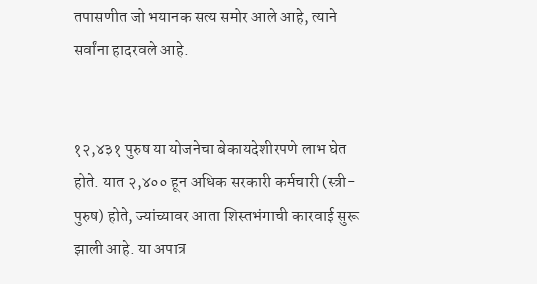तपासणीत जो भयानक सत्य समोर आले आहे, त्याने सर्वांना हादरवले आहे.


१२,४३१ पुरुष या योजनेचा बेकायदेशीरपणे लाभ घेत होते. यात २,४०० हून अधिक सरकारी कर्मचारी (स्त्री-पुरुष) होते, ज्यांच्यावर आता शिस्तभंगाची कारवाई सुरू झाली आहे. या अपात्र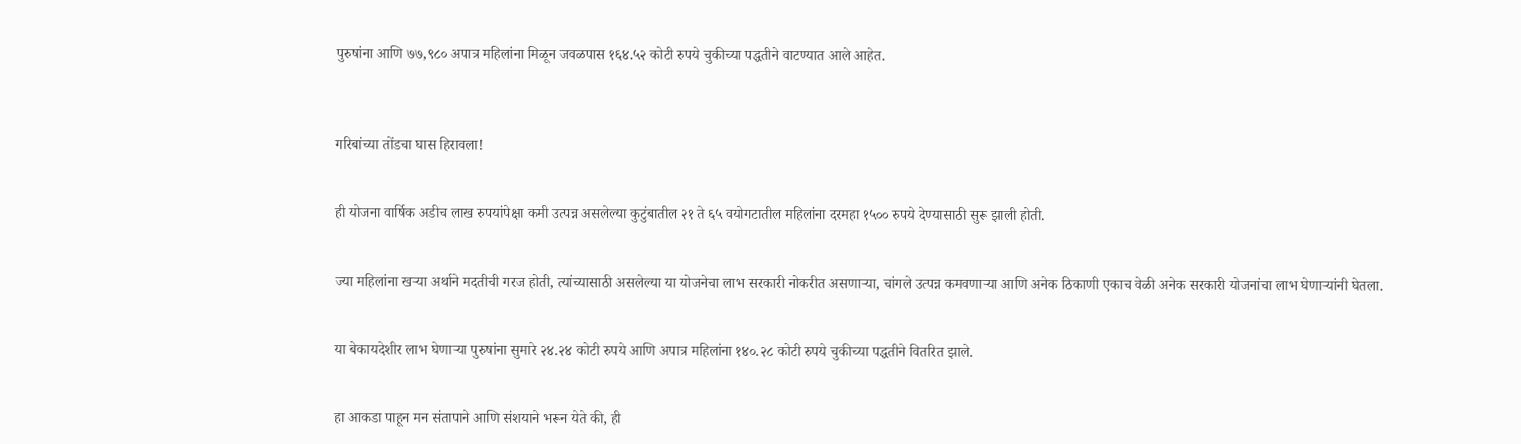पुरुषांना आणि ७७,९८० अपात्र महिलांना मिळून जवळपास १६४.५२ कोटी रुपये चुकीच्या पद्धतीने वाटण्यात आले आहेत.



गरिबांच्या तोंडचा घास हिरावला!


ही योजना वार्षिक अडीच लाख रुपयांपेक्षा कमी उत्पन्न असलेल्या कुटुंबातील २१ ते ६५ वयोगटातील महिलांना दरमहा १५०० रुपये देण्यासाठी सुरू झाली होती.


ज्या महिलांना खऱ्या अर्थाने मदतीची गरज होती, त्यांच्यासाठी असलेल्या या योजनेचा लाभ सरकारी नोकरीत असणाऱ्या, चांगले उत्पन्न कमवणाऱ्या आणि अनेक ठिकाणी एकाच वेळी अनेक सरकारी योजनांचा लाभ घेणाऱ्यांनी घेतला.


या बेकायदेशीर लाभ घेणाऱ्या पुरुषांना सुमारे २४.२४ कोटी रुपये आणि अपात्र महिलांना १४०.२८ कोटी रुपये चुकीच्या पद्धतीने वितरित झाले.


हा आकडा पाहून मन संतापाने आणि संशयाने भरून येते की, ही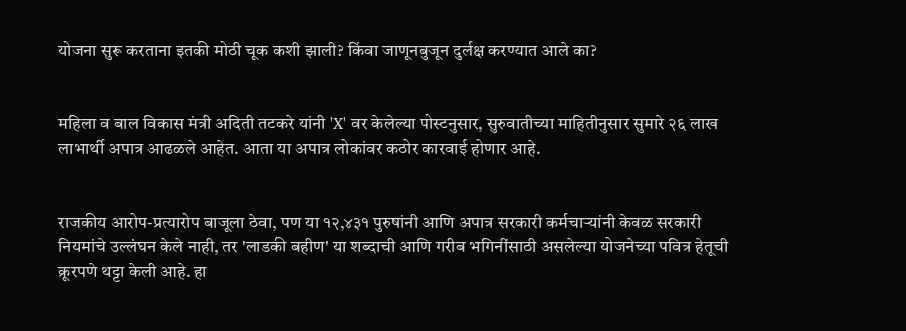योजना सुरू करताना इतकी मोठी चूक कशी झाली? किंवा जाणूनबुजून दुर्लक्ष करण्यात आले का?


महिला व बाल विकास मंत्री अदिती तटकरे यांनी 'X' वर केलेल्या पोस्टनुसार, सुरुवातीच्या माहितीनुसार सुमारे २६ लाख लाभार्थी अपात्र आढळले आहेत. आता या अपात्र लोकांवर कठोर कारवाई होणार आहे.


राजकीय आरोप-प्रत्यारोप बाजूला ठेवा, पण या १२,४३१ पुरुषांनी आणि अपात्र सरकारी कर्मचाऱ्यांनी केवळ सरकारी नियमांचे उल्लंघन केले नाही, तर 'लाडकी बहीण' या शब्दाची आणि गरीब भगिनींसाठी असलेल्या योजनेच्या पवित्र हेतूची क्रूरपणे थट्टा केली आहे. हा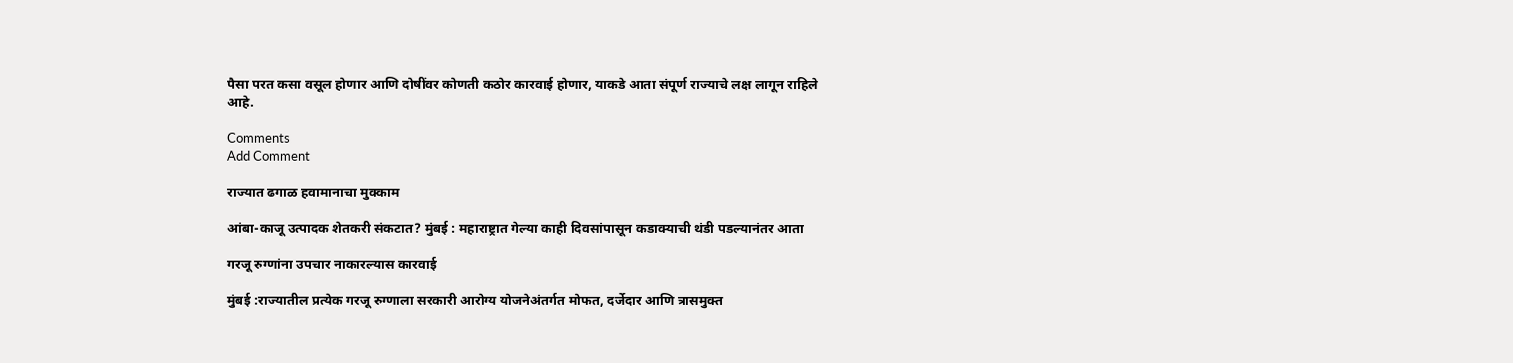पैसा परत कसा वसूल होणार आणि दोषींवर कोणती कठोर कारवाई होणार, याकडे आता संपूर्ण राज्याचे लक्ष लागून राहिले आहे.

Comments
Add Comment

राज्यात ढगाळ हवामानाचा मुक्काम

आंबा-काजू उत्पादक शेतकरी संकटात? मुंबई : महाराष्ट्रात गेल्या काही दिवसांपासून कडाक्याची थंडी पडल्यानंतर आता

गरजू रुग्णांना उपचार नाकारल्यास कारवाई

मुंबई :राज्यातील प्रत्येक गरजू रुग्णाला सरकारी आरोग्य योजनेअंतर्गत मोफत, दर्जेदार आणि त्रासमुक्त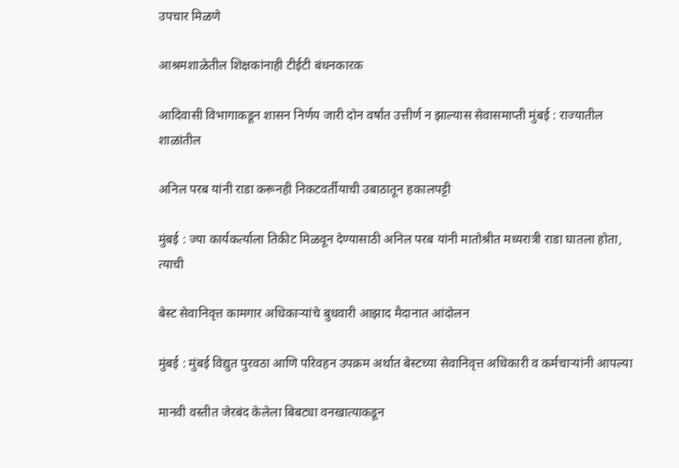उपचार मिळणे

आश्रमशाळेतील शिक्षकांनाही टीईटी बंधनकारक

आदिवासी विभागाकडून शासन निर्णय जारी दोन वर्षांत उत्तीर्ण न झाल्यास सेवासमाप्ती मुंबई : राज्यातील शाळांतील

अनिल परब यांनी राडा करूनही निकटवर्तीयाची उबाठातून हकालपट्टी

मुंबई : ज्या कार्यकर्त्याला तिकीट मिळवून देण्यासाठी अनिल परब यांनी मातोश्रीत मध्यरात्री राडा घातला होता, त्याची

बेस्ट सेवानिवृत्त कामगार अधिकाऱ्यांचे बुधवारी आझाद मैदानात आंदोलन

मुंबई : मुंबई विद्युत पुरवठा आणि परिवहन उपक्रम अर्थात बेस्टच्या सेवानिवृत्त अधिकारी व कर्मचाऱ्यांनी आपल्या

मानवी वस्तीत जेरबंद केलेला बिबट्या वनखात्याकडून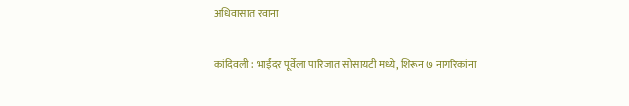अधिवासात रवाना

कांदिवली : भाईंदर पूर्वेला पारिजात सोसायटी मध्ये, शिरून ७ नागरिकांना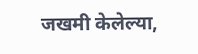जखमी केलेल्या,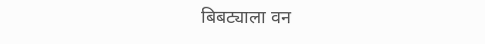बिबट्याला वन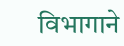विभागाने